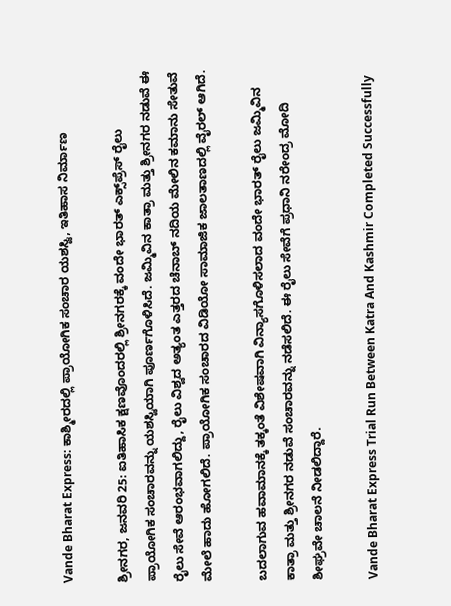Vande Bharat Express: ಕಾಶ್ಮೀರದಲ್ಲಿ ಪ್ರಾಯೋಗಿಕ ಸಂಚಾರ ಯಶಸ್ವಿ, ಇತಿಹಾಸ ನಿರ್ಮಾಣ

ಶ್ರೀನಗರ, ಜನವರಿ 25: ಐತಿಹಾಸಿಕ ಕ್ಷಣವೊಂದರಲ್ಲಿ ಶ್ರೀನಗರಕ್ಕೆ ವಂದೇ ಭಾರತ್ ಎಕ್ಸ್‌ಪ್ರೆಸ್ ರೈಲು ಪ್ರಾಯೋಗಿಕ ಸಂಚಾರವನ್ನು ಯಶಸ್ವಿಯಾಗಿ ಪೂರ್ಣಗೊಳಿಸಿದೆ. ಜಮ್ಮಿವಿನ ಕಾತ್ರಾ ಮತ್ತು ಶ್ರೀನಗರ ನಡುವೆ ಈ ರೈಲು ಸೇವೆ ಆರಂಭವಾಗಲಿದ್ದು, ರೈಲು ವಿಶ್ವದ ಅತ್ಯಂತ ಎತ್ತರದ ಚೆನಾಬ್ ನದಿಯ ಮೇಲಿನ ಕಮಾನು ಸೇತುವೆ ಮೇಲೆ ಹಾದು ಹೋಗಲಿದೆ. ಪ್ರಾಯೋಗಿಕ ಸಂಚಾರದ ವಿಡಿಯೋ ಸಾಮಾಜಿಕ ಜಾಲತಾಣದಲ್ಲಿ ವೈರಲ್ ಆಗಿದೆ.

ಬದಲಾಗುವ ಹವಾಮಾನಕ್ಕೆ ತಕ್ಕಂತೆ ವಿಶೇಷವಾಗಿ ವಿನ್ಯಾಸಗೊಳಿಸಲಾದ ವಂದೇ ಭಾರತ್ ರೈಲು ಜಮ್ಮಿವಿನ ಕಾತ್ರಾ ಮತ್ತು ಶ್ರೀನಗರ ನಡುವೆ ಸಂಚಾರವನ್ನು ನಡೆಸಲಿದೆ. ಈ ರೈಲು ಸೇವೆಗೆ ಪ್ರಧಾನಿ ನರೇಂದ್ರ ಮೋದಿ ಶೀಘ್ರವೇ ಚಾಲನೆ ನೀಡಲಿದ್ದಾರೆ.

Vande Bharat Express Trial Run Between Katra And Kashmir Completed Successfully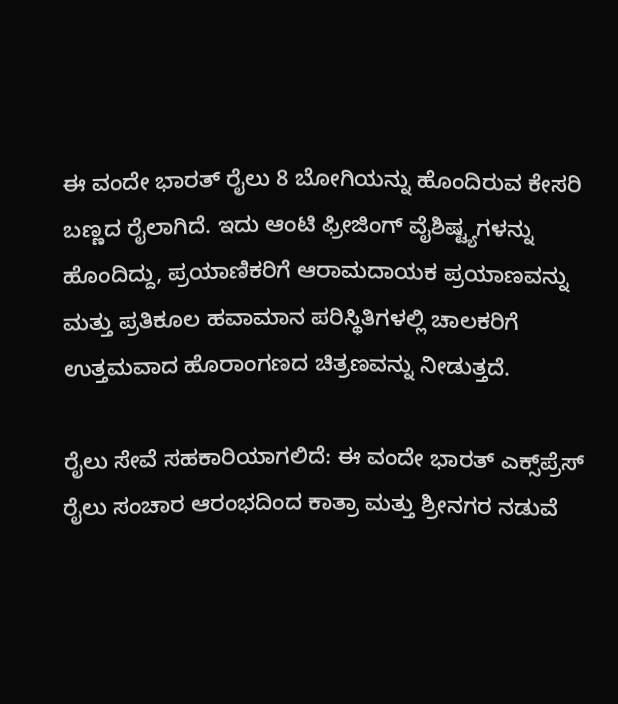ಈ ವಂದೇ ಭಾರತ್ ರೈಲು 8 ಬೋಗಿಯನ್ನು ಹೊಂದಿರುವ ಕೇಸರಿ ಬಣ್ಣದ ರೈಲಾಗಿದೆ. ಇದು ಆಂಟಿ ಫ್ರೀಜಿಂಗ್ ವೈಶಿಷ್ಟ್ಯಗಳನ್ನು ಹೊಂದಿದ್ದು, ಪ್ರಯಾಣಿಕರಿಗೆ ಆರಾಮದಾಯಕ ಪ್ರಯಾಣವನ್ನು ಮತ್ತು ಪ್ರತಿಕೂಲ ಹವಾಮಾನ ಪರಿಸ್ಥಿತಿಗಳಲ್ಲಿ ಚಾಲಕರಿಗೆ ಉತ್ತಮವಾದ ಹೊರಾಂಗಣದ ಚಿತ್ರಣವನ್ನು ನೀಡುತ್ತದೆ.

ರೈಲು ಸೇವೆ ಸಹಕಾರಿಯಾಗಲಿದೆ: ಈ ವಂದೇ ಭಾರತ್ ಎಕ್ಸ್‌ಪ್ರೆಸ್ ರೈಲು ಸಂಚಾರ ಆರಂಭದಿಂದ ಕಾತ್ರಾ ಮತ್ತು ಶ್ರೀನಗರ ನಡುವೆ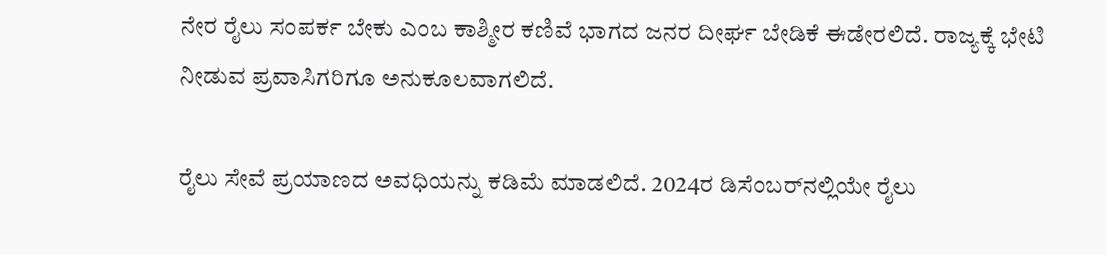ನೇರ ರೈಲು ಸಂಪರ್ಕ ಬೇಕು ಎಂಬ ಕಾಶ್ಮೀರ ಕಣಿವೆ ಭಾಗದ ಜನರ ದೀರ್ಘ ಬೇಡಿಕೆ ಈಡೇರಲಿದೆ. ರಾಜ್ಯಕ್ಕೆ ಭೇಟಿ ನೀಡುವ ಪ್ರವಾಸಿಗರಿಗೂ ಅನುಕೂಲವಾಗಲಿದೆ.

ರೈಲು ಸೇವೆ ಪ್ರಯಾಣದ ಅವಧಿಯನ್ನು ಕಡಿಮೆ ಮಾಡಲಿದೆ. 2024ರ ಡಿಸೆಂಬರ್‌ನಲ್ಲಿಯೇ ರೈಲು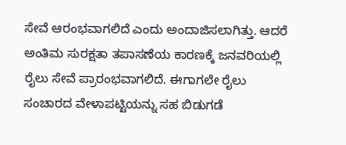ಸೇವೆ ಆರಂಭವಾಗಲಿದೆ ಎಂದು ಅಂದಾಜಿಸಲಾಗಿತ್ತು. ಆದರೆ ಅಂತಿಮ ಸುರಕ್ಷತಾ ತಪಾಸಣೆಯ ಕಾರಣಕ್ಕೆ ಜನವರಿಯಲ್ಲಿ ರೈಲು ಸೇವೆ ಪ್ರಾರಂಭವಾಗಲಿದೆ. ಈಗಾಗಲೇ ರೈಲು ಸಂಚಾರದ ವೇಳಾಪಟ್ಟಿಯನ್ನು ಸಹ ಬಿಡುಗಡೆ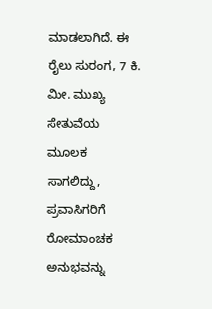ಮಾಡಲಾಗಿದೆ. ಈ ರೈಲು ಸುರಂಗ, 7 ಕಿ. ಮೀ. ಮುಖ್ಯ ಸೇತುವೆಯ ಮೂಲಕ ಸಾಗಲಿದ್ದು, ಪ್ರವಾಸಿಗರಿಗೆ ರೋಮಾಂಚಕ ಅನುಭವನ್ನು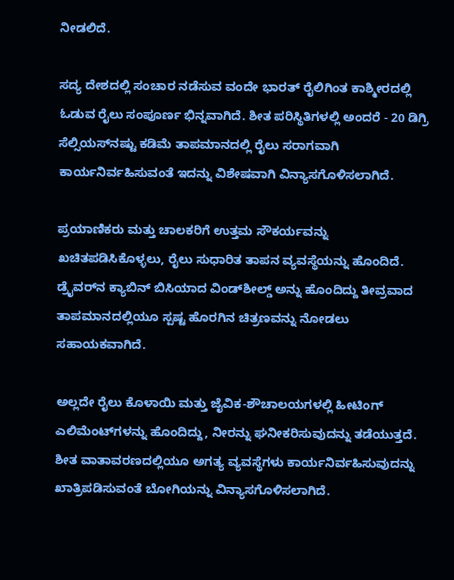ನೀಡಲಿದೆ.

ಸದ್ಯ ದೇಶದಲ್ಲಿ ಸಂಚಾರ ನಡೆಸುವ ವಂದೇ ಭಾರತ್ ರೈಲಿಗಿಂತ ಕಾಶ್ಮೀರದಲ್ಲಿ ಓಡುವ ರೈಲು ಸಂಪೂರ್ಣ ಭಿನ್ನವಾಗಿದೆ. ಶೀತ ಪರಿಸ್ಥಿತಿಗಳಲ್ಲಿ ಅಂದರೆ - 20 ಡಿಗ್ರಿ ಸೆಲ್ಸಿಯಸ್‌ನಷ್ಟು ಕಡಿಮೆ ತಾಪಮಾನದಲ್ಲಿ ರೈಲು ಸರಾಗವಾಗಿ ಕಾರ್ಯನಿರ್ವಹಿಸುವಂತೆ ಇದನ್ನು ವಿಶೇಷವಾಗಿ ವಿನ್ಯಾಸಗೊಳಿಸಲಾಗಿದೆ.

ಪ್ರಯಾಣಿಕರು ಮತ್ತು ಚಾಲಕರಿಗೆ ಉತ್ತಮ ಸೌಕರ್ಯವನ್ನು ಖಚಿತಪಡಿಸಿಕೊಳ್ಳಲು, ರೈಲು ಸುಧಾರಿತ ತಾಪನ ವ್ಯವಸ್ಥೆಯನ್ನು ಹೊಂದಿದೆ. ಡ್ರೈವರ್‌ನ ಕ್ಯಾಬಿನ್ ಬಿಸಿಯಾದ ವಿಂಡ್‌ಶೀಲ್ಡ್ ಅನ್ನು ಹೊಂದಿದ್ದು ತೀವ್ರವಾದ ತಾಪಮಾನದಲ್ಲಿಯೂ ಸ್ಪಷ್ಟ ಹೊರಗಿನ ಚಿತ್ರಣವನ್ನು ನೋಡಲು ಸಹಾಯಕವಾಗಿದೆ.

ಅಲ್ಲದೇ ರೈಲು ಕೊಳಾಯಿ ಮತ್ತು ಜೈವಿಕ-ಶೌಚಾಲಯಗಳಲ್ಲಿ ಹೀಟಿಂಗ್ ಎಲಿಮೆಂಟ್‌ಗಳನ್ನು ಹೊಂದಿದ್ದು, ನೀರನ್ನು ಘನೀಕರಿಸುವುದನ್ನು ತಡೆಯುತ್ತದೆ. ಶೀತ ವಾತಾವರಣದಲ್ಲಿಯೂ ಅಗತ್ಯ ವ್ಯವಸ್ಥೆಗಳು ಕಾರ್ಯನಿರ್ವಹಿಸುವುದನ್ನು ಖಾತ್ರಿಪಡಿಸುವಂತೆ ಬೋಗಿಯನ್ನು ವಿನ್ಯಾಸಗೊಳಿಸಲಾಗಿದೆ.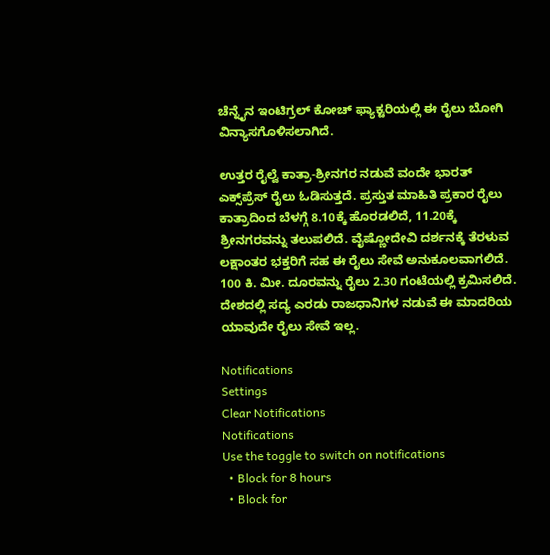ಚೆನ್ನೈನ ಇಂಟಿಗ್ರಲ್ ಕೋಚ್ ಫ್ಯಾಕ್ಟರಿಯಲ್ಲಿ ಈ ರೈಲು ಬೋಗಿ ವಿನ್ಯಾಸಗೊಳಿಸಲಾಗಿದೆ.

ಉತ್ತರ ರೈಲ್ವೆ ಕಾತ್ರಾ-ಶ್ರೀನಗರ ನಡುವೆ ವಂದೇ ಭಾರತ್ ಎಕ್ಸ್‌ಪ್ರೆಸ್ ರೈಲು ಓಡಿಸುತ್ತದೆ. ಪ್ರಸ್ತುತ ಮಾಹಿತಿ ಪ್ರಕಾರ ರೈಲು ಕಾತ್ರಾದಿಂದ ಬೆಳಗ್ಗೆ 8.10ಕ್ಕೆ ಹೊರಡಲಿದೆ, 11.20ಕ್ಕೆ ಶ್ರೀನಗರವನ್ನು ತಲುಪಲಿದೆ. ವೈಷ್ಣೋದೇವಿ ದರ್ಶನಕ್ಕೆ ತೆರಳುವ ಲಕ್ಷಾಂತರ ಭಕ್ತರಿಗೆ ಸಹ ಈ ರೈಲು ಸೇವೆ ಅನುಕೂಲವಾಗಲಿದೆ. 100 ಕಿ. ಮೀ. ದೂರವನ್ನು ರೈಲು 2.30 ಗಂಟೆಯಲ್ಲಿ ಕ್ರಮಿಸಲಿದೆ. ದೇಶದಲ್ಲಿ ಸದ್ಯ ಎರಡು ರಾಜಧಾನಿಗಳ ನಡುವೆ ಈ ಮಾದರಿಯ ಯಾವುದೇ ರೈಲು ಸೇವೆ ಇಲ್ಲ.

Notifications
Settings
Clear Notifications
Notifications
Use the toggle to switch on notifications
  • Block for 8 hours
  • Block for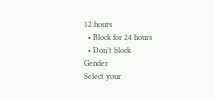12 hours
  • Block for 24 hours
  • Don't block
Gender
Select your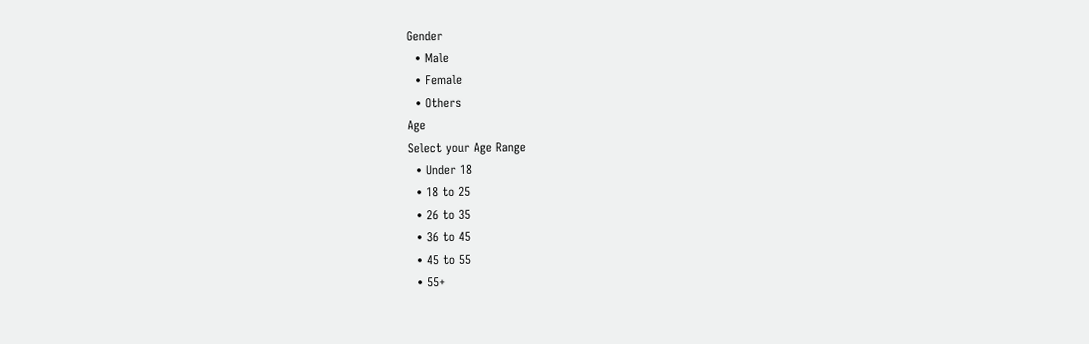Gender
  • Male
  • Female
  • Others
Age
Select your Age Range
  • Under 18
  • 18 to 25
  • 26 to 35
  • 36 to 45
  • 45 to 55
  • 55+